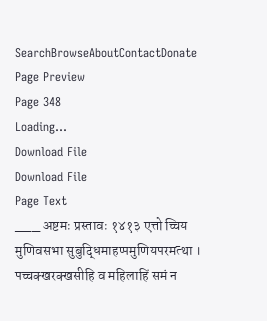SearchBrowseAboutContactDonate
Page Preview
Page 348
Loading...
Download File
Download File
Page Text
___ अष्टमः प्रस्तावः १४१३ एत्तो च्चिय मुणिवसभा सुबुद्धिमाहप्पमुणियपरमत्था । पच्चक्खरक्खसीहि व महिलाहिं समं न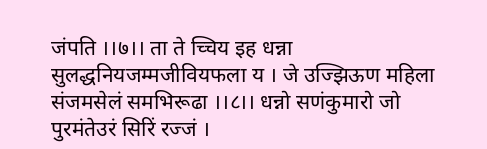जंपति ।।७।। ता ते च्चिय इह धन्ना सुलद्धनियजम्मजीवियफला य । जे उज्झिऊण महिला संजमसेलं समभिरूढा ।।८।। धन्नो सणंकुमारो जो पुरमंतेउरं सिरिं रज्जं ।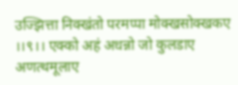उज्झित्ता निक्खंतो परमप्पा मोक्खसोक्खकए ।।९।। एक्को अहं अधन्नो जो कुलडाए अणत्थमूलाए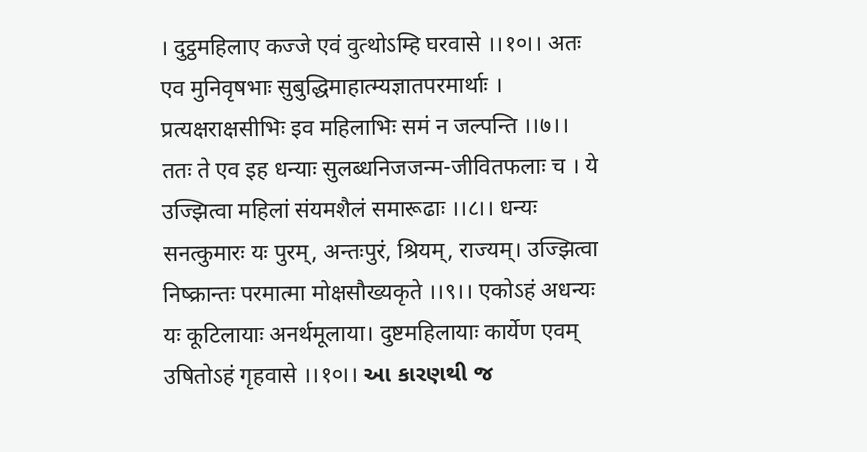। दुट्ठमहिलाए कज्जे एवं वुत्थोऽम्हि घरवासे ।।१०।। अतः एव मुनिवृषभाः सुबुद्धिमाहात्म्यज्ञातपरमार्थाः । प्रत्यक्षराक्षसीभिः इव महिलाभिः समं न जल्पन्ति ।।७।। ततः ते एव इह धन्याः सुलब्धनिजजन्म-जीवितफलाः च । ये उज्झित्वा महिलां संयमशैलं समारूढाः ।।८।। धन्यः सनत्कुमारः यः पुरम्, अन्तःपुरं, श्रियम्, राज्यम्। उज्झित्वा निष्क्रान्तः परमात्मा मोक्षसौख्यकृते ।।९।। एकोऽहं अधन्यः यः कूटिलायाः अनर्थमूलाया। दुष्टमहिलायाः कार्येण एवम् उषितोऽहं गृहवासे ।।१०।। આ કારણથી જ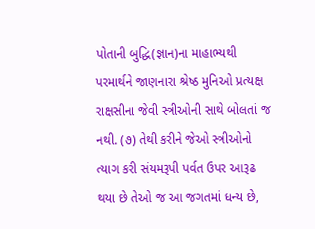પોતાની બુદ્ધિ(જ્ઞાન)ના માહાભ્યથી પરમાર્થને જાણનારા શ્રેષ્ઠ મુનિઓ પ્રત્યક્ષ રાક્ષસીના જેવી સ્ત્રીઓની સાથે બોલતાં જ નથી. (૭) તેથી કરીને જેઓ સ્ત્રીઓનો ત્યાગ કરી સંયમરૂપી પર્વત ઉપર આરૂઢ થયા છે તેઓ જ આ જગતમાં ધન્ય છે,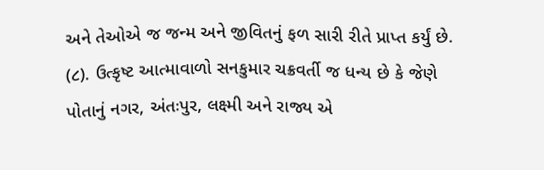અને તેઓએ જ જન્મ અને જીવિતનું ફળ સારી રીતે પ્રાપ્ત કર્યું છે. (૮). ઉત્કૃષ્ટ આત્માવાળો સનકુમાર ચક્રવર્તી જ ધન્ય છે કે જેણે પોતાનું નગર, અંતઃપુર, લક્ષ્મી અને રાજ્ય એ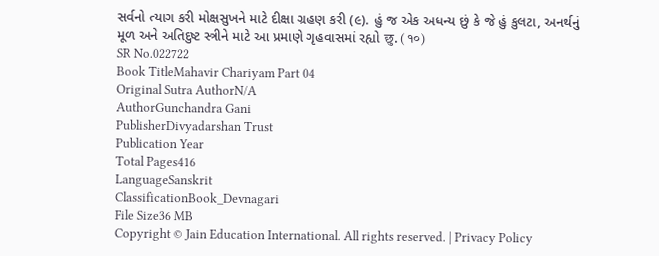સર્વનો ત્યાગ કરી મોક્ષસુખને માટે દીક્ષા ગ્રહણ કરી (૯). હું જ એક અધન્ય છું કે જે હું કુલટા, અનર્થનું મૂળ અને અતિદુષ્ટ સ્ત્રીને માટે આ પ્રમાણે ગૃહવાસમાં રહ્યો छु. (१०)
SR No.022722
Book TitleMahavir Chariyam Part 04
Original Sutra AuthorN/A
AuthorGunchandra Gani
PublisherDivyadarshan Trust
Publication Year
Total Pages416
LanguageSanskrit
ClassificationBook_Devnagari
File Size36 MB
Copyright © Jain Education International. All rights reserved. | Privacy Policy